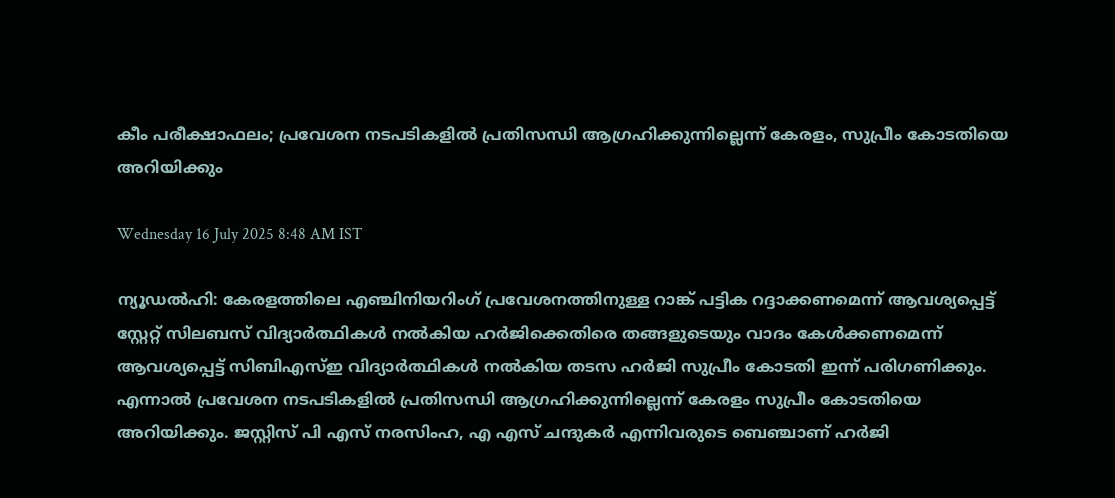കീം പരീക്ഷാഫലം; പ്രവേശന നടപടികളിൽ പ്രതിസന്ധി ആഗ്രഹിക്കുന്നില്ലെന്ന് കേരളം, സുപ്രീം കോടതിയെ അറിയിക്കും

Wednesday 16 July 2025 8:48 AM IST

ന്യൂഡൽഹി: കേരളത്തിലെ എഞ്ചിനിയറിംഗ് പ്രവേശനത്തിനുള്ള റാങ്ക് പട്ടിക റദ്ദാക്കണമെന്ന് ആവശ്യപ്പെട്ട് സ്റ്റേറ്റ് സിലബസ് വിദ്യാർത്ഥികൾ നൽകിയ ഹർജിക്കെതിരെ തങ്ങളുടെയും വാദം കേൾക്കണമെന്ന് ആവശ്യപ്പെട്ട് സിബിഎസ്ഇ വിദ്യാർത്ഥികൾ നൽകിയ തടസ ഹർജി സുപ്രീം കോടതി ഇന്ന് പരിഗണിക്കും. എന്നാൽ പ്രവേശന നടപടികളിൽ പ്രതിസന്ധി ആഗ്രഹിക്കുന്നില്ലെന്ന് കേരളം സുപ്രീം കോടതിയെ അറിയിക്കും. ജസ്റ്റിസ് പി എസ് നരസിംഹ, എ എസ് ചന്ദുകർ എന്നിവരുടെ ബെഞ്ചാണ് ഹർജി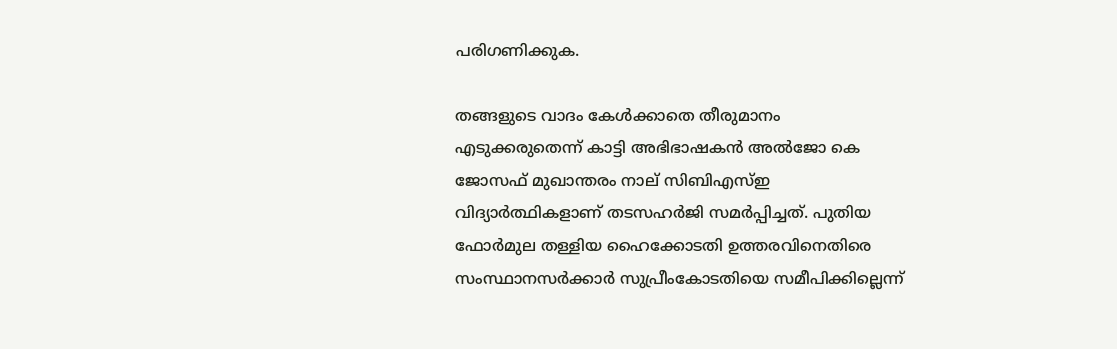പരിഗണിക്കുക.

തങ്ങളുടെ വാദം കേൾക്കാതെ തീരുമാനം എടുക്കരുതെന്ന് കാട്ടി അഭിഭാഷകൻ അൽജോ കെ ജോസഫ് മുഖാന്തരം നാല് സിബിഎസ്ഇ വിദ്യാർത്ഥികളാണ് തടസഹർജി സമർപ്പിച്ചത്. പുതിയ ഫോർമുല തള്ളിയ ഹൈക്കോടതി ഉത്തരവിനെതിരെ സംസ്ഥാനസർക്കാർ സുപ്രീംകോടതിയെ സമീപിക്കില്ലെന്ന്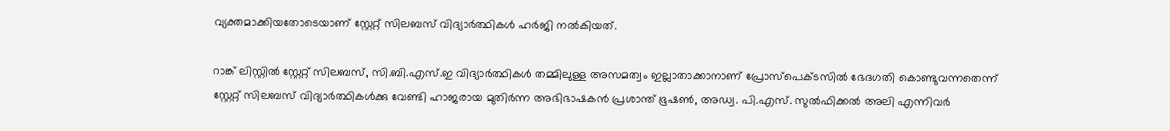വ്യക്തമാക്കിയതോടെയാണ് സ്റ്റേറ്റ് സിലബസ് വിദ്യാർത്ഥികൾ ഹർജി നൽകിയത്.

റാങ്ക് ലിസ്റ്റിൽ സ്റ്റേറ്റ് സിലബസ്, സി.ബി.എസ്.ഇ വിദ്യാർത്ഥികൾ തമ്മിലുള്ള അസമത്വം ഇല്ലാതാക്കാനാണ് പ്രോസ്‌പെക്ടസിൽ ഭേദഗതി കൊണ്ടുവന്നതെന്ന് സ്റ്റേറ്റ് സിലബസ് വിദ്യാർത്ഥികൾക്കു വേണ്ടി ഹാജരായ മുതിർന്ന അഭിഭാഷകൻ പ്രശാന്ത് ഭൂഷൺ, അഡ്വ. പി.എസ്. സുൽഫിക്കൽ അലി എന്നിവർ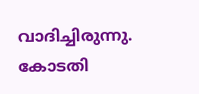വാദിച്ചിരുന്നു. കോടതി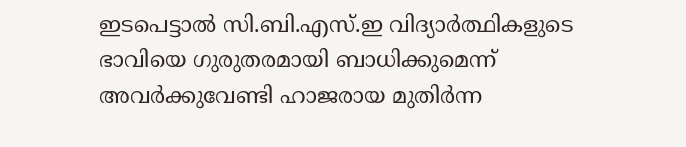ഇടപെട്ടാൽ സി.ബി.എസ്.ഇ വിദ്യാർത്ഥികളുടെ ഭാവിയെ ഗുരുതരമായി ബാധിക്കുമെന്ന് അവർക്കുവേണ്ടി ഹാജരായ മുതിർന്ന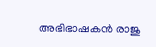അഭിഭാഷകൻ രാജു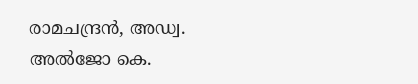രാമചന്ദ്രൻ, അഡ്വ. അൽജോ കെ.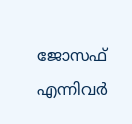ജോസഫ് എന്നിവർ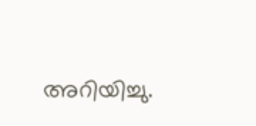അറിയിച്ചു.